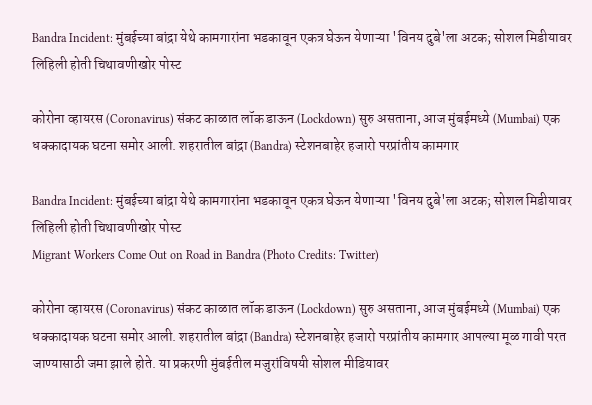Bandra Incident: मुंबईच्या बांद्रा येथे कामगारांना भडकावून एकत्र घेऊन येणाऱ्या 'विनय दुबे'ला अटक; सोशल मिडीयावर लिहिली होती चिथावणीखोर पोस्ट

कोरोना व्हायरस (Coronavirus) संकट काळात लॉक डाऊन (Lockdown) सुरु असताना, आज मुंबईमध्ये (Mumbai) एक धक्कादायक घटना समोर आली. शहरातील बांद्रा (Bandra) स्टेशनबाहेर हजारो परप्रांतीय कामगार

Bandra Incident: मुंबईच्या बांद्रा येथे कामगारांना भडकावून एकत्र घेऊन येणाऱ्या 'विनय दुबे'ला अटक; सोशल मिडीयावर लिहिली होती चिथावणीखोर पोस्ट
Migrant Workers Come Out on Road in Bandra (Photo Credits: Twitter)

कोरोना व्हायरस (Coronavirus) संकट काळात लॉक डाऊन (Lockdown) सुरु असताना, आज मुंबईमध्ये (Mumbai) एक धक्कादायक घटना समोर आली. शहरातील बांद्रा (Bandra) स्टेशनबाहेर हजारो परप्रांतीय कामगार आपल्या मूळ गावी परत जाण्यासाठी जमा झाले होते. या प्रकरणी मुंबईतील मजुरांविषयी सोशल मीडियावर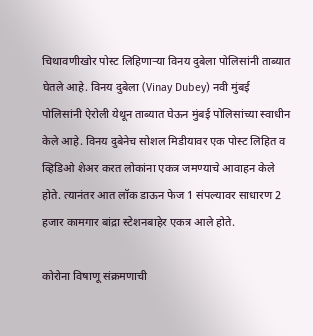चिथावणीखोर पोस्ट लिहिणाऱ्या विनय दुबेला पोलिसांनी ताब्यात घेतले आहे. विनय दुबेला (Vinay Dubey) नवी मुंबई पोलिसांनी ऐरोली येथून ताब्यात घेऊन मुंबई पोलिसांच्या स्वाधीन केले आहे. विनय दुबेनेच सोशल मिडीयावर एक पोस्ट लिहित व व्हिडिओ शेअर करत लोकांना एकत्र जमण्याचे आवाहन केले होते. त्यानंतर आत लॉक डाऊन फेज 1 संपल्यावर साधारण 2 हजार कामगार बांद्रा स्टेशनबाहेर एकत्र आले होते.

कोरोना विषाणू संक्रमणाची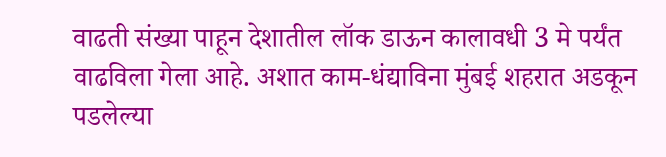वाढती संख्या पाहून देशातील लॉक डाऊन कालावधी 3 मे पर्यंत वाढविला गेला आहे. अशात काम-धंद्याविना मुंबई शहरात अडकून पडलेल्या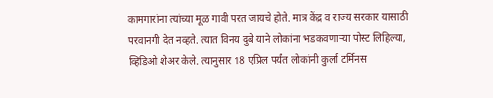कामगारांना त्यांच्या मूळ गावी परत जायचे होते. मात्र केंद्र व राज्य सरकार यासाठी परवानगी देत नव्हते. त्यात विनय दुबे याने लोकांना भडकवणाऱ्या पोस्ट लिहिल्या, व्हिडिओ शेअर केले. त्यानुसार 18 एप्रिल पर्यंत लोकांनी कुर्ला टर्मिनस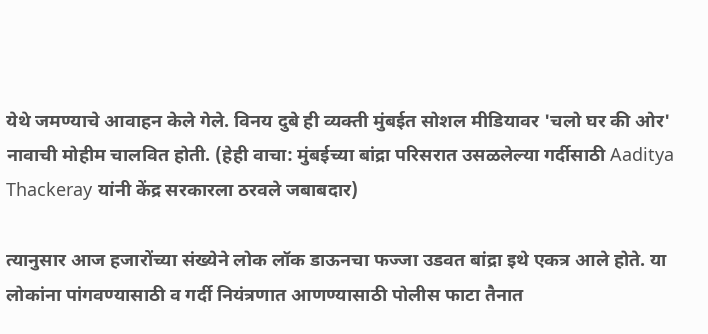येथे जमण्याचे आवाहन केले गेले. विनय दुबे ही व्यक्ती मुंबईत सोशल मीडियावर 'चलो घर की ओर' नावाची मोहीम चालवित होती. (हेही वाचा: मुंबईच्या बांद्रा परिसरात उसळलेल्या गर्दीसाठी Aaditya Thackeray यांनी केंद्र सरकारला ठरवले जबाबदार)

त्यानुसार आज हजारोंच्या संख्येने लोक लॉक डाऊनचा फज्जा उडवत बांद्रा इथे एकत्र आले होते. या लोकांना पांगवण्यासाठी व गर्दी नियंत्रणात आणण्यासाठी पोलीस फाटा तैनात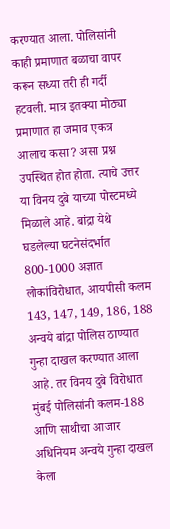करण्यात आला. पोलिसांनी काही प्रमाणात बळाचा वापर करून सध्या तरी ही गर्दी हटवली. मात्र इतक्या मोठ्या प्रमाणात हा जमाव एकत्र आलाच कसा? असा प्रश्न उपस्थित होत होता. त्याचे उत्तर या विनय दुबे याच्या पोस्टमध्ये मिळाले आहे. बांद्रा येथे घडलेल्या घटनेसंदर्भात 800-1000 अज्ञात लोकांविरोधात, आयपीसी कलम 143, 147, 149, 186, 188 अन्वये बांद्रा पोलिस ठाण्यात गुन्हा दाखल करण्यात आला आहे. तर विनय दुबे विरोधात मुंबई पोलिसांनी कलम-188 आणि साथीचा आजार अधिनियम अन्वये गुन्हा दाखल केला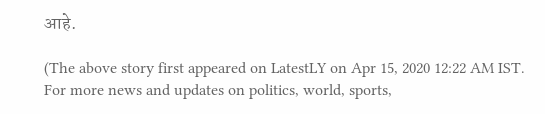आहे.

(The above story first appeared on LatestLY on Apr 15, 2020 12:22 AM IST. For more news and updates on politics, world, sports,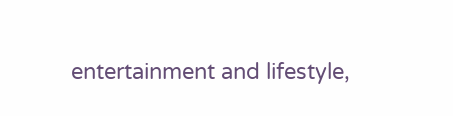entertainment and lifestyle,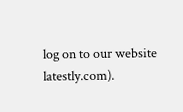log on to our website latestly.com).